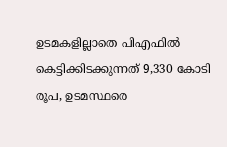ഉടമകളില്ലാതെ പിഎഫിൽ കെട്ടിക്കിടക്കുന്നത് 9,330 കോടി രൂപ, ഉടമസ്ഥരെ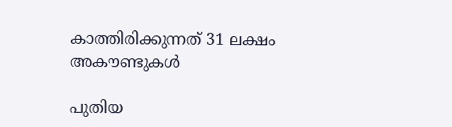കാത്തിരിക്കുന്നത് 31 ലക്ഷം അകൗണ്ടുകൾ

പുതിയ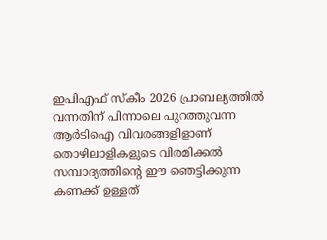ഇപിഎഫ് സ്കീം 2026 പ്രാബല്യത്തിൽ വന്നതിന് പിന്നാലെ പുറത്തുവന്ന ആർടിഐ വിവരങ്ങളിളാണ് തൊഴിലാളികളുടെ വിരമിക്കൽ സമ്പാദ്യത്തിന്റെ ഈ ഞെട്ടിക്കുന്ന കണക്ക് ഉള്ളത്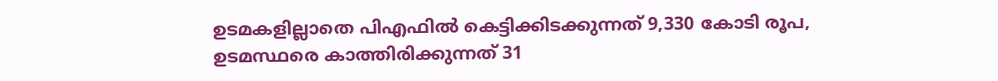ഉടമകളില്ലാതെ പിഎഫിൽ കെട്ടിക്കിടക്കുന്നത് 9,330 കോടി രൂപ, ഉടമസ്ഥരെ കാത്തിരിക്കുന്നത് 31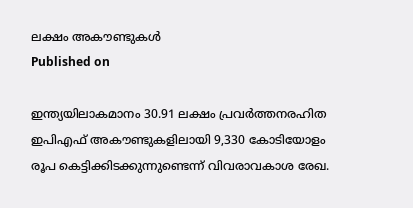ലക്ഷം അകൗണ്ടുകൾ
Published on

ഇന്ത്യയിലാകമാനം 30.91 ലക്ഷം പ്രവർത്തനരഹിത ഇപിഎഫ് അകൗണ്ടുകളിലായി 9,330 കോടിയോളം രൂപ കെട്ടിക്കിടക്കുന്നുണ്ടെന്ന് വിവരാവകാശ രേഖ.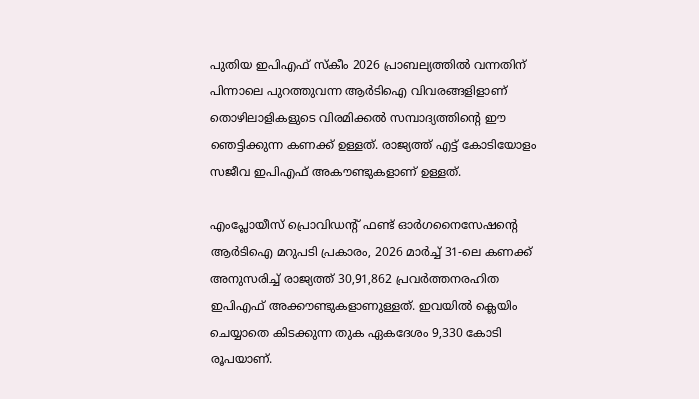പുതിയ ഇപിഎഫ് സ്കീം 2026 പ്രാബല്യത്തിൽ വന്നതിന് പിന്നാലെ പുറത്തുവന്ന ആർടിഐ വിവരങ്ങളിളാണ് തൊഴിലാളികളുടെ വിരമിക്കൽ സമ്പാദ്യത്തിന്റെ ഈ ഞെട്ടിക്കുന്ന കണക്ക് ഉള്ളത്. രാജ്യത്ത് എട്ട് കോടിയോളം സജീവ ഇപിഎഫ് അകൗണ്ടുകളാണ് ഉള്ളത്.

എംപ്ലോയീസ് പ്രൊവിഡന്റ് ഫണ്ട് ഓർഗനൈസേഷന്റെ ആർടിഐ മറുപടി പ്രകാരം, 2026 മാർച്ച് 31-ലെ കണക്ക് അനുസരിച്ച് രാജ്യത്ത് 30,91,862 പ്രവർത്തനരഹിത ഇപിഎഫ് അക്കൗണ്ടുകളാണുള്ളത്. ഇവയിൽ ക്ലെയിം ചെയ്യാതെ കിടക്കുന്ന തുക ഏകദേശം 9,330 കോടി രൂപയാണ്.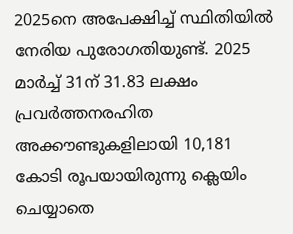2025നെ അപേക്ഷിച്ച് സ്ഥിതിയിൽ നേരിയ പുരോഗതിയുണ്ട്. 2025 മാർച്ച് 31ന് 31.83 ലക്ഷം പ്രവർത്തനരഹിത അക്കൗണ്ടുകളിലായി 10,181 കോടി രൂപയായിരുന്നു ക്ലെയിം ചെയ്യാതെ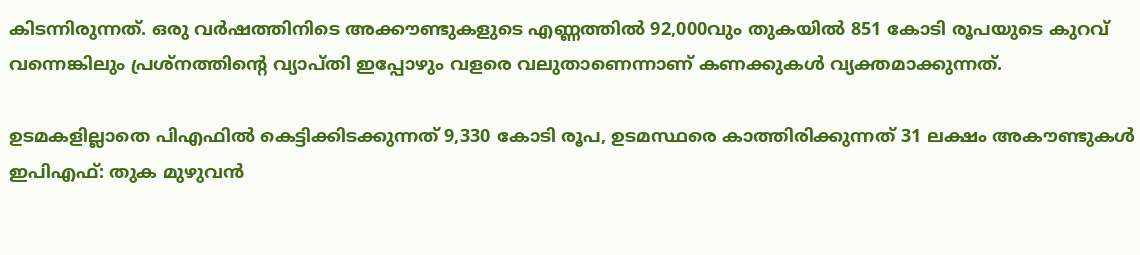കിടന്നിരുന്നത്. ഒരു വർഷത്തിനിടെ അക്കൗണ്ടുകളുടെ എണ്ണത്തിൽ 92,000വും തുകയിൽ 851 കോടി രൂപയുടെ കുറവ് വന്നെങ്കിലും പ്രശ്നത്തിന്റെ വ്യാപ്തി ഇപ്പോഴും വളരെ വലുതാണെന്നാണ് കണക്കുകൾ വ്യക്തമാക്കുന്നത്.

ഉടമകളില്ലാതെ പിഎഫിൽ കെട്ടിക്കിടക്കുന്നത് 9,330 കോടി രൂപ, ഉടമസ്ഥരെ കാത്തിരിക്കുന്നത് 31 ലക്ഷം അകൗണ്ടുകൾ
ഇപിഎഫ്: തുക മുഴുവൻ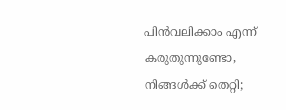പിൻവലിക്കാം എന്ന് കരുതുന്നുണ്ടോ, നിങ്ങൾക്ക് തെറ്റി;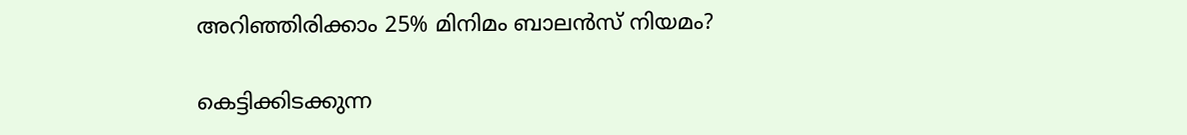അറിഞ്ഞിരിക്കാം 25% മിനിമം ബാലന്‍സ് നിയമം?

കെട്ടിക്കിടക്കുന്ന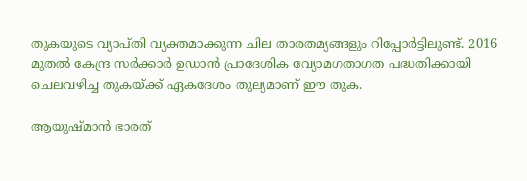തുകയുടെ വ്യാപ്തി വ്യക്തമാക്കുന്ന ചില താരതമ്യങ്ങളും റിപ്പോർട്ടിലുണ്ട്. 2016 മുതൽ കേന്ദ്ര സർക്കാർ ഉഡാൻ പ്രാദേശിക വ്യോമഗതാഗത പദ്ധതിക്കായി ചെലവഴിച്ച തുകയ്ക്ക് ഏകദേശം തുല്യമാണ് ഈ തുക.

ആയുഷ്മാൻ ഭാരത്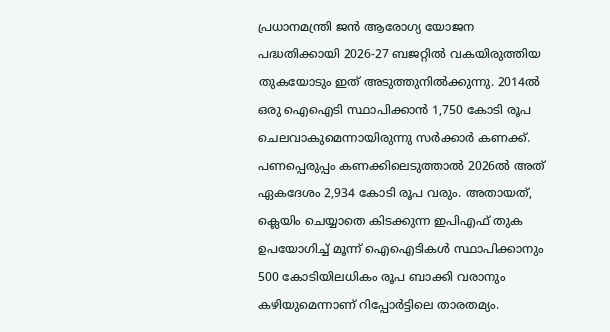പ്രധാനമന്ത്രി ജൻ ആരോഗ്യ യോജന പദ്ധതിക്കായി 2026-27 ബജറ്റിൽ വകയിരുത്തിയ തുകയോടും ഇത് അടുത്തുനിൽക്കുന്നു. 2014ൽ ഒരു ഐഐടി സ്ഥാപിക്കാൻ 1,750 കോടി രൂപ ചെലവാകുമെന്നായിരുന്നു സർക്കാർ കണക്ക്. പണപ്പെരുപ്പം കണക്കിലെടുത്താൽ 2026ൽ അത് ഏകദേശം 2,934 കോടി രൂപ വരും. അതായത്, ക്ലെയിം ചെയ്യാതെ കിടക്കുന്ന ഇപിഎഫ് തുക ഉപയോഗിച്ച് മൂന്ന് ഐഐടികൾ സ്ഥാപിക്കാനും 500 കോടിയിലധികം രൂപ ബാക്കി വരാനും കഴിയുമെന്നാണ് റിപ്പോർട്ടിലെ താരതമ്യം.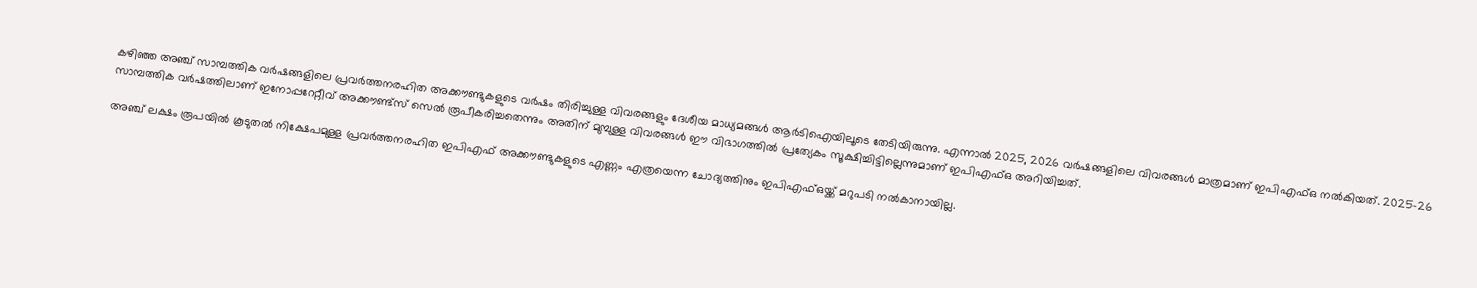കഴിഞ്ഞ അഞ്ച് സാമ്പത്തിക വർഷങ്ങളിലെ പ്രവർത്തനരഹിത അക്കൗണ്ടുകളുടെ വർഷം തിരിച്ചുള്ള വിവരങ്ങളും ദേശീയ മാധ്യമങ്ങൾ ആർടിഐയിലൂടെ തേടിയിരുന്നു. എന്നാൽ 2025, 2026 വർഷങ്ങളിലെ വിവരങ്ങൾ മാത്രമാണ് ഇപിഎഫ്ഒ നൽകിയത്. 2025-26 സാമ്പത്തിക വർഷത്തിലാണ് ഇനോപ്പറേറ്റീവ് അക്കൗണ്ട്സ് സെൽ രൂപീകരിച്ചതെന്നും അതിന് മുമ്പുള്ള വിവരങ്ങൾ ഈ വിഭാഗത്തിൽ പ്രത്യേകം സൂക്ഷിച്ചിട്ടില്ലെന്നുമാണ് ഇപിഎഫ്ഒ അറിയിച്ചത്.

അഞ്ച് ലക്ഷം രൂപയിൽ കൂടുതൽ നിക്ഷേപമുള്ള പ്രവർത്തനരഹിത ഇപിഎഫ് അക്കൗണ്ടുകളുടെ എണ്ണം എത്രയെന്ന ചോദ്യത്തിനും ഇപിഎഫ്ഒയ്ക്ക് മറുപടി നൽകാനായില്ല.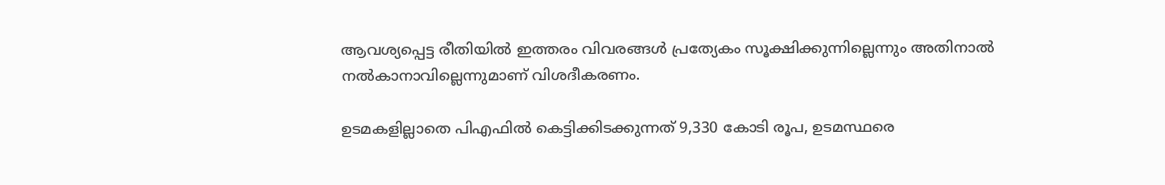ആവശ്യപ്പെട്ട രീതിയിൽ ഇത്തരം വിവരങ്ങൾ പ്രത്യേകം സൂക്ഷിക്കുന്നില്ലെന്നും അതിനാൽ നൽകാനാവില്ലെന്നുമാണ് വിശദീകരണം.

ഉടമകളില്ലാതെ പിഎഫിൽ കെട്ടിക്കിടക്കുന്നത് 9,330 കോടി രൂപ, ഉടമസ്ഥരെ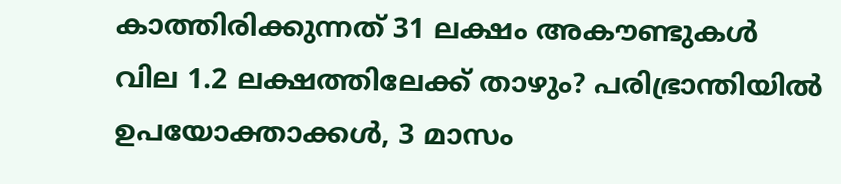കാത്തിരിക്കുന്നത് 31 ലക്ഷം അകൗണ്ടുകൾ
വില 1.2 ലക്ഷത്തിലേക്ക് താഴും? പരിഭ്രാന്തിയില്‍ ഉപയോക്താക്കൾ, 3 മാസം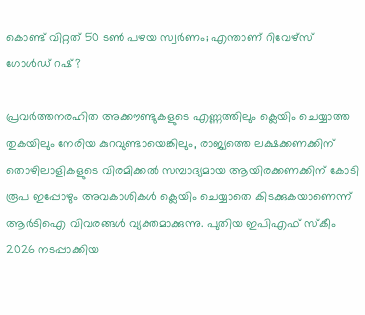കൊണ്ട് വിറ്റത് 50 ടണ്‍ പഴയ സ്വര്‍ണം; എന്താണ് റിവേഴ്‌സ് ഗോള്‍ഡ് റഷ്?

പ്രവർത്തനരഹിത അക്കൗണ്ടുകളുടെ എണ്ണത്തിലും ക്ലെയിം ചെയ്യാത്ത തുകയിലും നേരിയ കുറവുണ്ടായെങ്കിലും, രാജ്യത്തെ ലക്ഷക്കണക്കിന് തൊഴിലാളികളുടെ വിരമിക്കൽ സമ്പാദ്യമായ ആയിരക്കണക്കിന് കോടി രൂപ ഇപ്പോഴും അവകാശികൾ ക്ലെയിം ചെയ്യാതെ കിടക്കുകയാണെന്ന് ആർടിഐ വിവരങ്ങൾ വ്യക്തമാക്കുന്നു. പുതിയ ഇപിഎഫ് സ്കീം 2026 നടപ്പാക്കിയ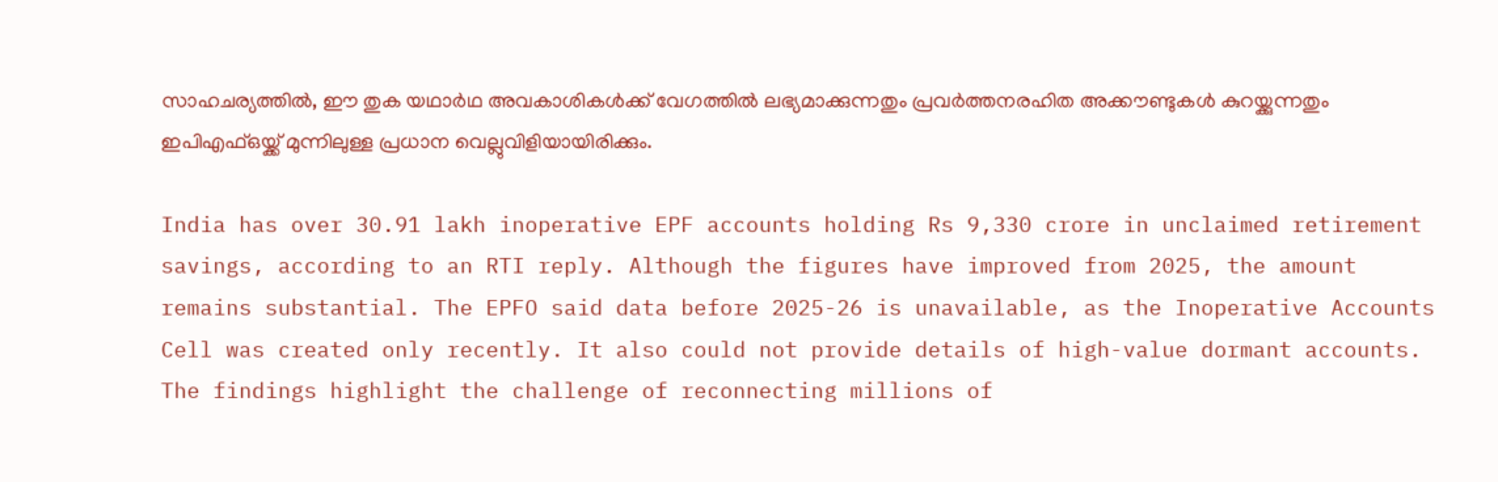സാഹചര്യത്തിൽ, ഈ തുക യഥാർഥ അവകാശികൾക്ക് വേഗത്തിൽ ലഭ്യമാക്കുന്നതും പ്രവർത്തനരഹിത അക്കൗണ്ടുകൾ കുറയ്ക്കുന്നതും ഇപിഎഫ്ഒയ്ക്ക് മുന്നിലുള്ള പ്രധാന വെല്ലുവിളിയായിരിക്കും.

India has over 30.91 lakh inoperative EPF accounts holding Rs 9,330 crore in unclaimed retirement savings, according to an RTI reply. Although the figures have improved from 2025, the amount remains substantial. The EPFO said data before 2025-26 is unavailable, as the Inoperative Accounts Cell was created only recently. It also could not provide details of high-value dormant accounts. The findings highlight the challenge of reconnecting millions of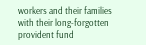workers and their families with their long-forgotten provident fund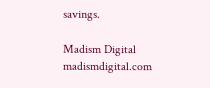savings.

Madism Digital
madismdigital.com